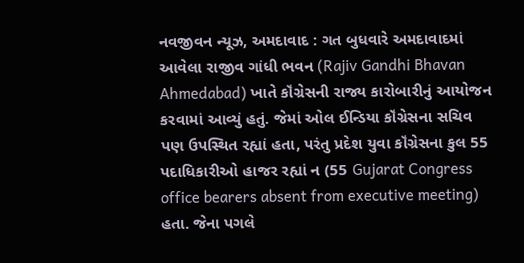નવજીવન ન્યૂઝ, અમદાવાદ : ગત બુધવારે અમદાવાદમાં આવેલા રાજીવ ગાંધી ભવન (Rajiv Gandhi Bhavan Ahmedabad) ખાતે કૉંગ્રેસની રાજ્ય કારોબારીનું આયોજન કરવામાં આવ્યું હતું. જેમાં ઓલ ઈન્ડિયા કૉંગ્રેસના સચિવ પણ ઉપસ્થિત રહ્યાં હતા, પરંતુ પ્રદેશ યુવા કૉંગ્રેસના કુલ 55 પદાધિકારીઓ હાજર રહ્યાં ન (55 Gujarat Congress office bearers absent from executive meeting) હતા. જેના પગલે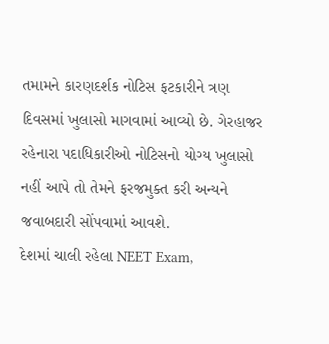તમામને કારણદર્શક નોટિસ ફટકારીને ત્રણ દિવસમાં ખુલાસો માગવામાં આવ્યો છે. ગેરહાજર રહેનારા પદાધિકારીઓ નોટિસનો યોગ્ય ખુલાસો નહીં આપે તો તેમને ફરજમુક્ત કરી અન્યને જવાબદારી સોંપવામાં આવશે.
દેશમાં ચાલી રહેલા NEET Exam,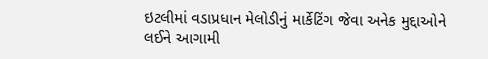ઇટલીમાં વડાપ્રધાન મેલોડીનું માર્કેટિંગ જેવા અનેક મુદ્દાઓને લઈને આગામી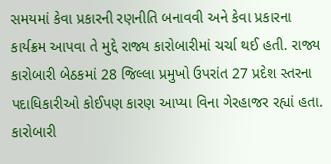સમયમાં કેવા પ્રકારની રણનીતિ બનાવવી અને કેવા પ્રકારના કાર્યક્રમ આપવા તે મુદ્દે રાજ્ય કારોબારીમાં ચર્ચા થઈ હતી. રાજ્ય કારોબારી બેઠકમાં 28 જિલ્લા પ્રમુખો ઉપરાંત 27 પ્રદેશ સ્તરના પદાધિકારીઓ કોઈપણ કારણ આપ્યા વિના ગેરહાજર રહ્યાં હતા. કારોબારી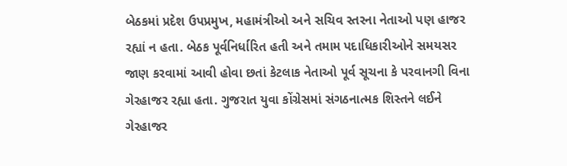બેઠકમાં પ્રદેશ ઉપપ્રમુખ, મહામંત્રીઓ અને સચિવ સ્તરના નેતાઓ પણ હાજર રહ્યાં ન હતા. બેઠક પૂર્વનિર્ધારિત હતી અને તમામ પદાધિકારીઓને સમયસર જાણ કરવામાં આવી હોવા છતાં કેટલાક નેતાઓ પૂર્વ સૂચના કે પરવાનગી વિના ગેરહાજર રહ્યા હતા. ગુજરાત યુવા કોંગ્રેસમાં સંગઠનાત્મક શિસ્તને લઈને ગેરહાજર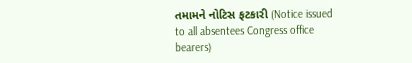તમામને નોટિસ ફટકારી (Notice issued to all absentees Congress office bearers)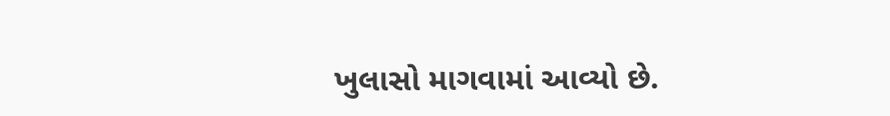ખુલાસો માગવામાં આવ્યો છે.